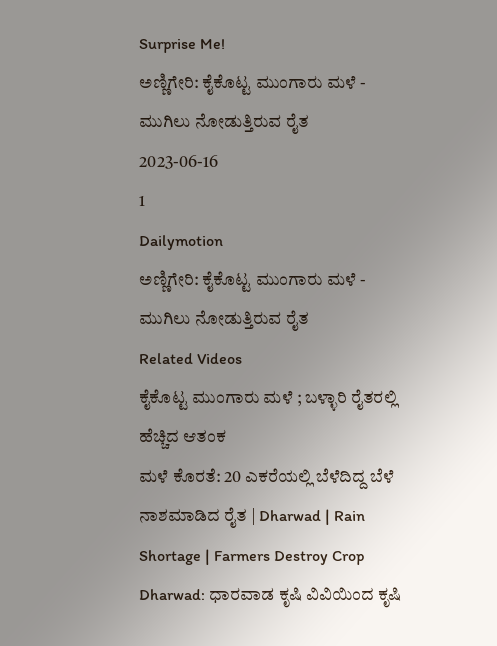Surprise Me!
ಅಣ್ಣಿಗೇರಿ: ಕೈಕೊಟ್ಟ ಮುಂಗಾರು ಮಳೆ - ಮುಗಿಲು ನೋಡುತ್ತಿರುವ ರೈತ
2023-06-16
1
Dailymotion
ಅಣ್ಣಿಗೇರಿ: ಕೈಕೊಟ್ಟ ಮುಂಗಾರು ಮಳೆ - ಮುಗಿಲು ನೋಡುತ್ತಿರುವ ರೈತ
Related Videos
ಕೈಕೊಟ್ಟ ಮುಂಗಾರು ಮಳೆ ; ಬಳ್ಳಾರಿ ರೈತರಲ್ಲಿ ಹೆಚ್ಚಿದ ಆತಂಕ
ಮಳೆ ಕೊರತೆ: 20 ಎಕರೆಯಲ್ಲಿ ಬೆಳೆದಿದ್ದ ಬೆಳೆ ನಾಶಮಾಡಿದ ರೈತ | Dharwad | Rain Shortage | Farmers Destroy Crop
Dharwad: ಧಾರವಾಡ ಕೃಷಿ ವಿವಿಯಿಂದ ಕೃಷಿ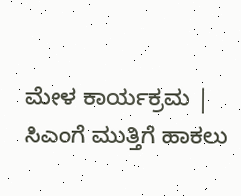ಮೇಳ ಕಾರ್ಯಕ್ರಮ | ಸಿಎಂಗೆ ಮುತ್ತಿಗೆ ಹಾಕಲು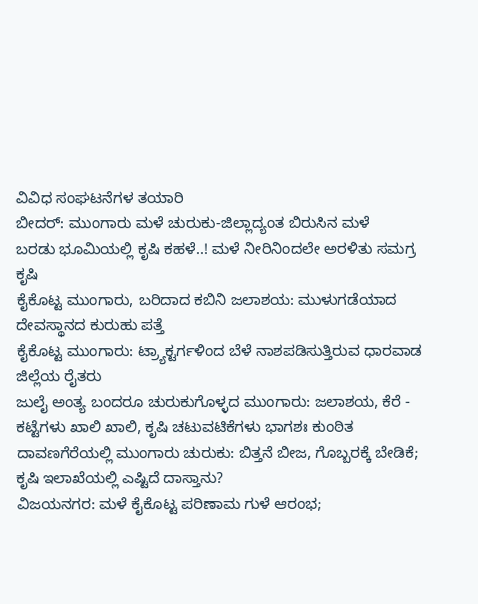ವಿವಿಧ ಸಂಘಟನೆಗಳ ತಯಾರಿ
ಬೀದರ್: ಮುಂಗಾರು ಮಳೆ ಚುರುಕು-ಜಿಲ್ಲಾದ್ಯಂತ ಬಿರುಸಿನ ಮಳೆ
ಬರಡು ಭೂಮಿಯಲ್ಲಿ ಕೃಷಿ ಕಹಳೆ..! ಮಳೆ ನೀರಿನಿಂದಲೇ ಅರಳಿತು ಸಮಗ್ರ ಕೃಷಿ
ಕೈಕೊಟ್ಟ ಮುಂಗಾರು, ಬರಿದಾದ ಕಬಿನಿ ಜಲಾಶಯ: ಮುಳುಗಡೆಯಾದ ದೇವಸ್ಥಾನದ ಕುರುಹು ಪತ್ತೆ
ಕೈಕೊಟ್ಟ ಮುಂಗಾರು: ಟ್ರ್ಯಾಕ್ಟರ್ಗಳಿಂದ ಬೆಳೆ ನಾಶಪಡಿಸುತ್ತಿರುವ ಧಾರವಾಡ ಜಿಲ್ಲೆಯ ರೈತರು
ಜುಲೈ ಅಂತ್ಯ ಬಂದರೂ ಚುರುಕುಗೊಳ್ಳದ ಮುಂಗಾರು: ಜಲಾಶಯ, ಕೆರೆ - ಕಟ್ಟೆಗಳು ಖಾಲಿ ಖಾಲಿ, ಕೃಷಿ ಚಟುವಟಿಕೆಗಳು ಭಾಗಶಃ ಕುಂಠಿತ
ದಾವಣಗೆರೆಯಲ್ಲಿ ಮುಂಗಾರು ಚುರುಕು: ಬಿತ್ತನೆ ಬೀಜ, ಗೊಬ್ಬರಕ್ಕೆ ಬೇಡಿಕೆ; ಕೃಷಿ ಇಲಾಖೆಯಲ್ಲಿ ಎಷ್ಟಿದೆ ದಾಸ್ತಾನು?
ವಿಜಯನಗರ: ಮಳೆ ಕೈಕೊಟ್ಟ ಪರಿಣಾಮ ಗುಳೆ ಆರಂಭ;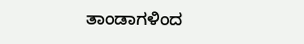ತಾಂಡಾಗಳಿಂದ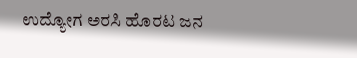ಉದ್ಯೋಗ ಅರಸಿ ಹೊರಟ ಜನ